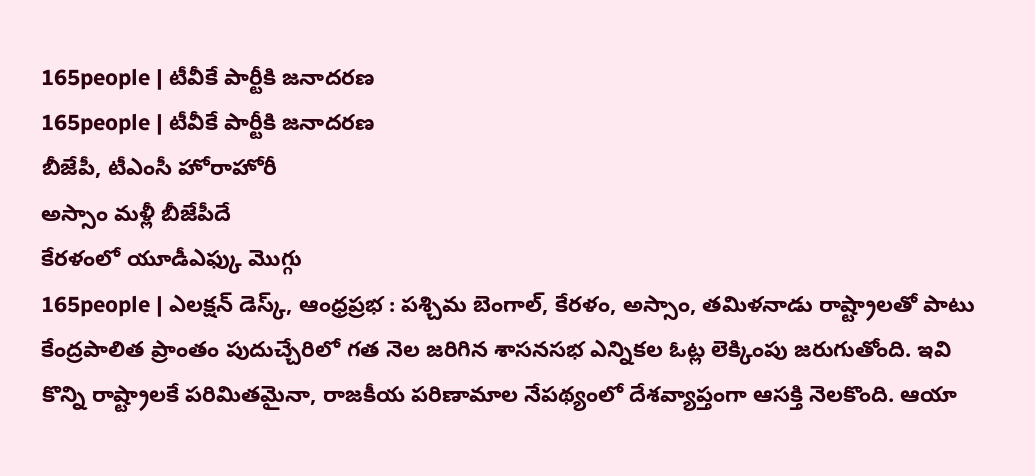165people | టీవీకే పార్టీకి జనాదరణ
165people | టీవీకే పార్టీకి జనాదరణ
బీజేపీ, టీఎంసీ హోరాహోరీ
అస్సాం మళ్లీ బీజేపీదే
కేరళంలో యూడీఎఫ్కు మొగ్గు
165people | ఎలక్షన్ డెస్క్, ఆంధ్రప్రభ : పశ్చిమ బెంగాల్, కేరళం, అస్సాం, తమిళనాడు రాష్ట్రాలతో పాటు కేంద్రపాలిత ప్రాంతం పుదుచ్చేరిలో గత నెల జరిగిన శాసనసభ ఎన్నికల ఓట్ల లెక్కింపు జరుగుతోంది. ఇవి కొన్ని రాష్ట్రాలకే పరిమితమైనా, రాజకీయ పరిణామాల నేపథ్యంలో దేశవ్యాప్తంగా ఆసక్తి నెలకొంది. ఆయా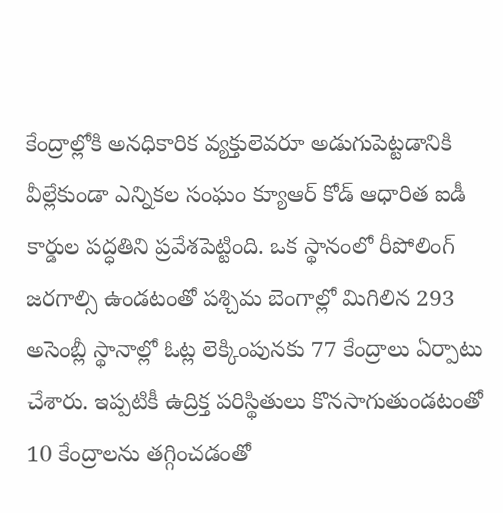కేంద్రాల్లోకి అనధికారిక వ్యక్తులెవరూ అడుగుపెట్టడానికి వీల్లేకుండా ఎన్నికల సంఘం క్యూఆర్ కోడ్ ఆధారిత ఐడీ కార్డుల పద్ధతిని ప్రవేశపెట్టింది. ఒక స్థానంలో రీపోలింగ్ జరగాల్సి ఉండటంతో పశ్చిమ బెంగాల్లో మిగిలిన 293 అసెంబ్లీ స్థానాల్లో ఓట్ల లెక్కింపునకు 77 కేంద్రాలు ఏర్పాటు చేశారు. ఇప్పటికీ ఉద్రిక్త పరిస్థితులు కొనసాగుతుండటంతో 10 కేంద్రాలను తగ్గించడంతో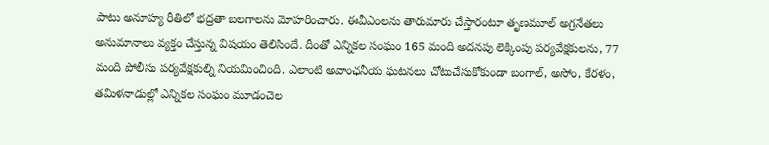పాటు అనూహ్య రీతిలో భద్రతా బలగాలను మోహరించారు. ఈవీఎంలను తారుమారు చేస్తారంటూ తృణమూల్ అగ్రనేతలు అనుమానాలు వ్యక్తం చేస్తున్న విషయం తెలిసిందే. దీంతో ఎన్నికల సంఘం 165 మంది అదనపు లెక్కింపు పర్యవేక్షకులను, 77 మంది పోలీసు పర్యవేక్షకుల్ని నియమించింది. ఎలాంటి అవాంఛనీయ ఘటనలు చోటుచేసుకోకుండా బంగాల్, అసోం, కేరళం, తమిళనాడుల్లో ఎన్నికల సంఘం మూడంచెల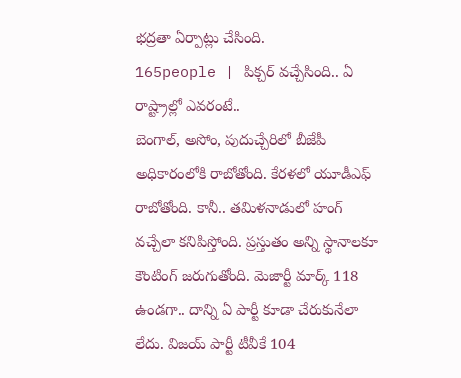భద్రతా ఏర్పాట్లు చేసింది.
165people | పిక్చర్ వచ్చేసింది.. ఏ రాష్ట్రాల్లో ఎవరంటే..
బెంగాల్, అసోం, పుదుచ్చేరిలో బీజేపీ అధికారంలోకి రాబోతోంది. కేరళలో యూడీఎఫ్ రాబోతోంది. కానీ.. తమిళనాడులో హంగ్ వచ్చేలా కనిపిస్తోంది. ప్రస్తుతం అన్ని స్థానాలకూ కౌంటింగ్ జరుగుతోంది. మెజార్టీ మార్క్ 118 ఉండగా.. దాన్ని ఏ పార్టీ కూడా చేరుకునేలా లేదు. విజయ్ పార్టీ టీవీకే 104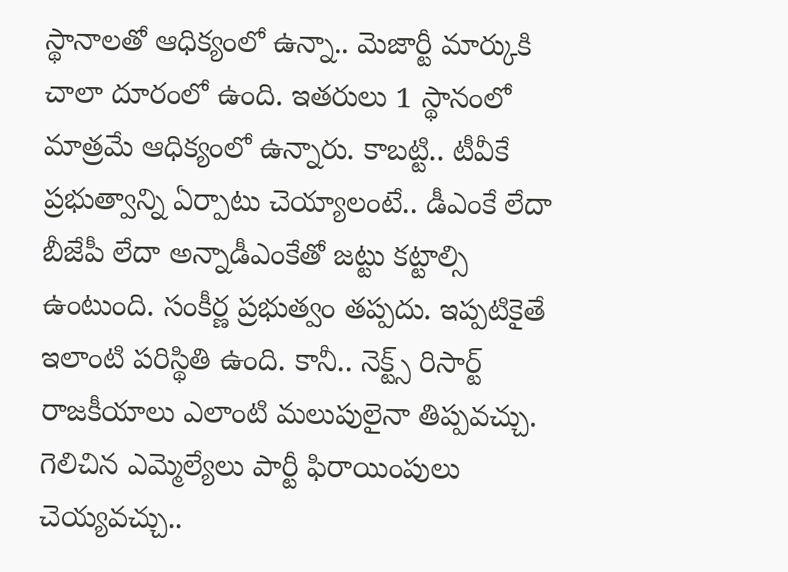స్థానాలతో ఆధిక్యంలో ఉన్నా.. మెజార్టీ మార్కుకి చాలా దూరంలో ఉంది. ఇతరులు 1 స్థానంలో మాత్రమే ఆధిక్యంలో ఉన్నారు. కాబట్టి.. టీవీకే ప్రభుత్వాన్ని ఏర్పాటు చెయ్యాలంటే.. డీఎంకే లేదా బీజేపీ లేదా అన్నాడీఎంకేతో జట్టు కట్టాల్సి ఉంటుంది. సంకీర్ణ ప్రభుత్వం తప్పదు. ఇప్పటికైతే ఇలాంటి పరిస్థితి ఉంది. కానీ.. నెక్ట్స్ రిసార్ట్ రాజకీయాలు ఎలాంటి మలుపులైనా తిప్పవచ్చు. గెలిచిన ఎమ్మెల్యేలు పార్టీ ఫిరాయింపులు చెయ్యవచ్చు..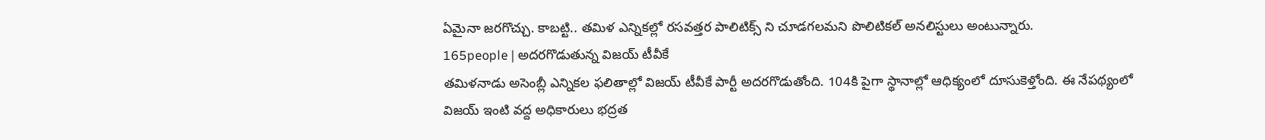ఏమైనా జరగొచ్చు. కాబట్టి.. తమిళ ఎన్నికల్లో రసవత్తర పాలిటిక్స్ ని చూడగలమని పొలిటికల్ అనలిస్టులు అంటున్నారు.
165people | అదరగొడుతున్న విజయ్ టీవీకే
తమిళనాడు అసెంబ్లీ ఎన్నికల ఫలితాల్లో విజయ్ టీవీకే పార్టీ అదరగొడుతోంది. 104కి పైగా స్థానాల్లో ఆధిక్యంలో దూసుకెళ్తోంది. ఈ నేపథ్యంలో విజయ్ ఇంటి వద్ద అధికారులు భద్రత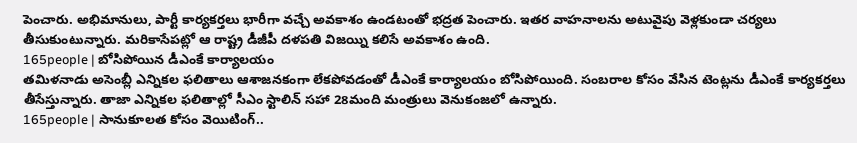పెంచారు. అభిమానులు, పార్టీ కార్యకర్తలు భారీగా వచ్చే అవకాశం ఉండటంతో భద్రత పెంచారు. ఇతర వాహనాలను అటువైపు వెళ్లకుండా చర్యలు తీసుకుంటున్నారు. మరికాసేపట్లో ఆ రాష్ట్ర డీజీపీ దళపతి విజయ్ని కలిసే అవకాశం ఉంది.
165people | బోసిపోయిన డీఎంకే కార్యాలయం
తమిళనాడు అసెంబ్లీ ఎన్నికల ఫలితాలు ఆశాజనకంగా లేకపోవడంతో డీఎంకే కార్యాలయం బోసిపోయింది. సంబరాల కోసం వేసిన టెంట్లను డీఎంకే కార్యకర్తలు తీసేస్తున్నారు. తాజా ఎన్నికల ఫలితాల్లో సీఎం స్టాలిన్ సహా 28మంది మంత్రులు వెనుకంజలో ఉన్నారు.
165people | సానుకూలత కోసం వెయిటింగ్..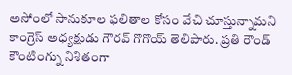అసోంలో సానుకూల ఫలితాల కోసం వేచి చూస్తున్నామని కాంగ్రెస్ అధ్యక్షుడు గౌరవ్ గొగొయ్ తెలిపారు. ప్రతి రౌండ్ కౌంటింగ్ను నిశితంగా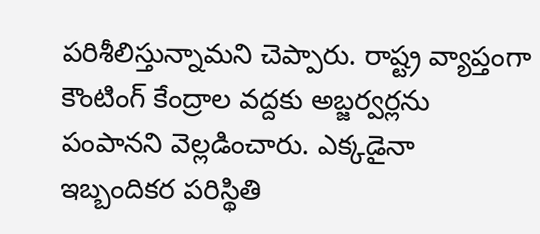పరిశీలిస్తున్నామని చెప్పారు. రాష్ట్ర వ్యాప్తంగా కౌంటింగ్ కేంద్రాల వద్దకు అబ్జర్వర్లను పంపానని వెల్లడించారు. ఎక్కడైనా ఇబ్బందికర పరిస్థితి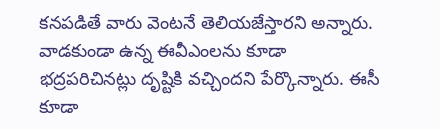కనపడితే వారు వెంటనే తెలియజేస్తారని అన్నారు. వాడకుండా ఉన్న ఈవీఎంలను కూడా భద్రపరిచినట్లు దృష్టికి వచ్చిందని పేర్కొన్నారు. ఈసీ కూడా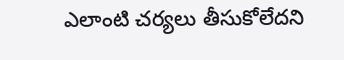ఎలాంటి చర్యలు తీసుకోలేదని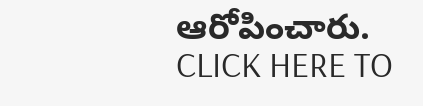ఆరోపించారు.
CLICK HERE TO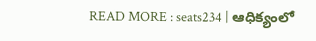READ MORE : seats234 | ఆధిక్యంలో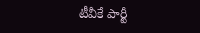టీవీకే పార్టీ